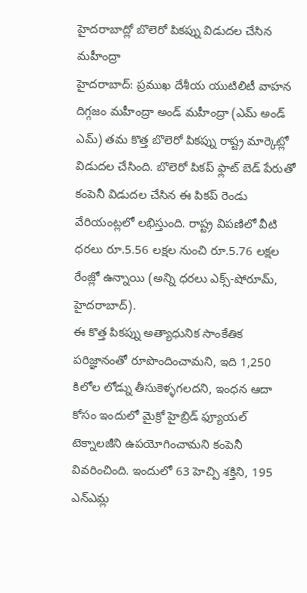హైదరాబాద్లో బొలెరో పికప్ను విడుదల చేసిన మహీంద్రా
హైదరాబాద్: ప్రముఖ దేశీయ యుటిలిటీ వాహన దిగ్గజం మహీంద్రా అండ్ మహీంద్రా (ఎమ్ అండ్ ఎమ్) తమ కొత్త బొలెరో పికప్ను రాష్ట్ర మార్కెట్లో విడుదల చేసింది. బొలెరో పికప్ ఫ్లాట్ బెడ్ పేరుతో కంపెనీ విడుదల చేసిన ఈ పికప్ రెండు వేరియంట్లలో లభిస్తుంది. రాష్ట్ర విపణిలో వీటి ధరలు రూ.5.56 లక్షల నుంచి రూ.5.76 లక్షల రేంజ్లో ఉన్నాయి (అన్ని ధరలు ఎక్స్-షోరూమ్, హైదరాబాద్).
ఈ కొత్త పికప్ను అత్యాధునిక సాంకేతిక పరిజ్ఞానంతో రూపొందించామని, ఇది 1,250 కిలోల లోడ్ను తీసుకెళ్ళగలదని, ఇంధన ఆదా కోసం ఇందులో మైక్రో హైబ్రిడ్ ఫ్యూయల్ టెక్నాలజీని ఉపయోగించామని కంపెనీ వివరించింది. ఇందులో 63 హెచ్పి శక్తిని, 195 ఎన్ఎమ్ల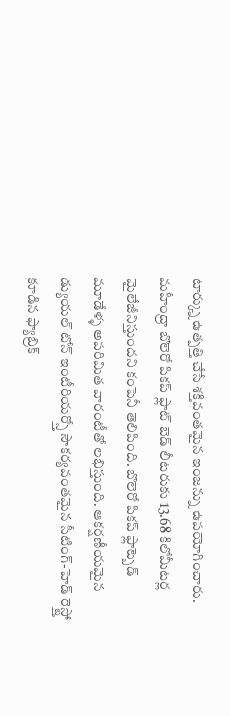టార్క్ను ఉత్పత్తి చేసే శక్తివంతమైన ఇంజన్ను ఉపయోగించారు.
మహీంద్రా బొలెరో పికప్ ఫ్లాట్ బెడ్ లీటరుకు 13.68 కిలోమీటర్ల మైలేజీనిస్తుందని కంపెనీ తెలిపింది. బొలెరో పికప్ ఫ్లాట్బెడ్ మూడేళ్ళ అపరిమిత వారంటీతో లభిస్తుంది. ఆకర్షణీయమైన డ్యుయల్ టోన్ ఇంటీరియర్స్తో సౌకర్యవంతమైన సీటింగ్-హెడ్ రెస్ట్తో కూడిన ఫ్యాబ్రిక్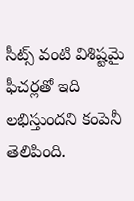సీట్స్ వంటి విశిష్టమై ఫీచర్లతో ఇది లభిస్తుందని కంపెనీ తెలిపింది.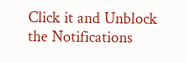Click it and Unblock the Notifications